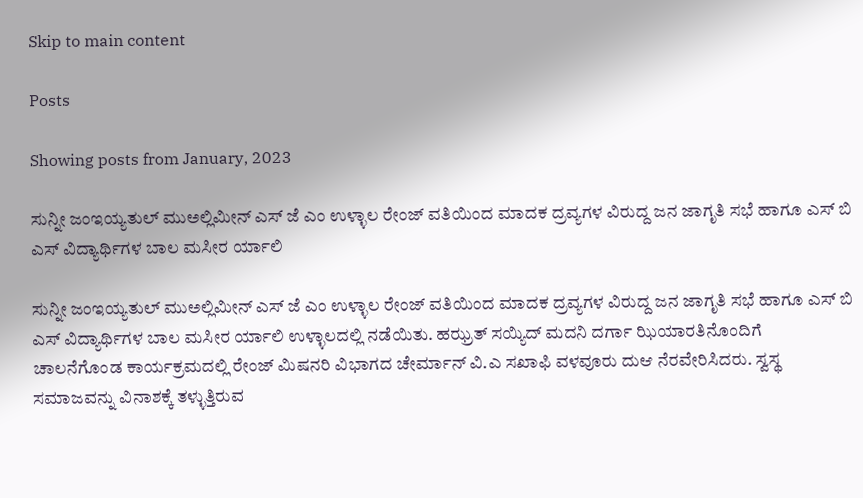Skip to main content

Posts

Showing posts from January, 2023

ಸುನ್ನೀ ಜಂಇಯ್ಯತುಲ್ ಮುಅಲ್ಲಿಮೀನ್ ಎಸ್ ಜೆ ಎಂ ಉಳ್ಳಾಲ ರೇಂಜ್ ವತಿಯಿಂದ ಮಾದಕ ದ್ರವ್ಯಗಳ ವಿರುದ್ದ ಜನ ಜಾಗೃತಿ ಸಭೆ ಹಾಗೂ ಎಸ್ ಬಿ ಎಸ್ ವಿದ್ಯಾರ್ಥಿಗಳ ಬಾಲ ಮಸೀರ ರ್ಯಾಲಿ

ಸುನ್ನೀ ಜಂಇಯ್ಯತುಲ್ ಮುಅಲ್ಲಿಮೀನ್ ಎಸ್ ಜೆ ಎಂ ಉಳ್ಳಾಲ ರೇಂಜ್ ವತಿಯಿಂದ ಮಾದಕ ದ್ರವ್ಯಗಳ ವಿರುದ್ದ ಜನ ಜಾಗೃತಿ ಸಭೆ ಹಾಗೂ ಎಸ್ ಬಿ ಎಸ್ ವಿದ್ಯಾರ್ಥಿಗಳ ಬಾಲ ಮಸೀರ ರ್ಯಾಲಿ ಉಳ್ಳಾಲದಲ್ಲಿ ನಡೆಯಿತು. ಹಝ್ರತ್ ಸಯ್ಯಿದ್ ಮದನಿ ದರ್ಗಾ ಝಿಯಾರತಿನೊಂದಿಗೆ ಚಾಲನೆಗೊಂಡ ಕಾರ್ಯಕ್ರಮದಲ್ಲಿ ರೇಂಜ್ ಮಿಷನರಿ ವಿಭಾಗದ ಚೇರ್ಮಾನ್ ವಿ.ಎ ಸಖಾಫಿ ವಳವೂರು ದುಆ ನೆರವೇರಿಸಿದರು. ಸ್ವಸ್ಥ ಸಮಾಜವನ್ನು ವಿನಾಶಕ್ಕೆ ತಳ್ಳುತ್ತಿರುವ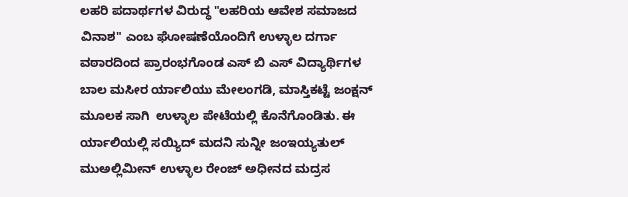ಲಹರಿ ಪದಾರ್ಥಗಳ ವಿರುದ್ಧ "ಲಹರಿಯ ಆವೇಶ ಸಮಾಜದ ವಿನಾಶ" ಎಂಬ ಘೋಷಣೆಯೊಂದಿಗೆ ಉಳ್ಳಾಲ ದರ್ಗಾ ವಠಾರದಿಂದ ಪ್ರಾರಂಭಗೊಂಡ ಎಸ್ ಬಿ ಎಸ್ ವಿದ್ಯಾರ್ಥಿಗಳ ಬಾಲ ಮಸೀರ ರ್ಯಾಲಿಯು ಮೇಲಂಗಡಿ, ಮಾಸ್ತಿಕಟ್ಟೆ ಜಂಕ್ಷನ್ ಮೂಲಕ ಸಾಗಿ  ಉಳ್ಳಾಲ ಪೇಟೆಯಲ್ಲಿ ಕೊನೆಗೊಂಡಿತು. ಈ ರ್ಯಾಲಿಯಲ್ಲಿ ಸಯ್ಯಿದ್ ಮದನಿ ಸುನ್ನೀ ಜಂಇಯ್ಯತುಲ್ ಮುಅಲ್ಲಿಮೀನ್ ಉಳ್ಳಾಲ ರೇಂಜ್ ಅಧೀನದ ಮದ್ರಸ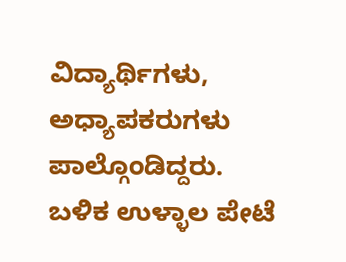ವಿದ್ಯಾರ್ಥಿಗಳು, ಅಧ್ಯಾಪಕರುಗಳು ಪಾಲ್ಗೊಂಡಿದ್ದರು. ಬಳಿಕ ಉಳ್ಳಾಲ ಪೇಟೆ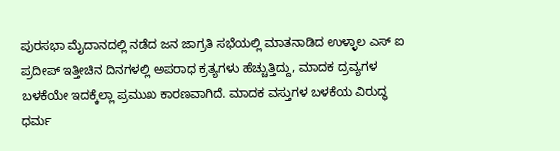ಪುರಸಭಾ ಮೈದಾನದಲ್ಲಿ ನಡೆದ ಜನ ಜಾಗ್ರತಿ ಸಭೆಯಲ್ಲಿ ಮಾತನಾಡಿದ ಉಳ್ಳಾಲ ಎಸ್ ಐ ಪ್ರದೀಪ್ ಇತ್ತೀಚಿನ ದಿನಗಳಲ್ಲಿ ಅಪರಾಧ ಕ್ರತ್ಯಗಳು ಹೆಚ್ಚುತ್ತಿದ್ದು, ಮಾದಕ ದ್ರವ್ಯಗಳ ಬಳಕೆಯೇ ಇದಕ್ಕೆಲ್ಲಾ ಪ್ರಮುಖ ಕಾರಣವಾಗಿದೆ. ಮಾದಕ ವಸ್ತುಗಳ ಬಳಕೆಯ ವಿರುದ್ಧ ಧರ್ಮ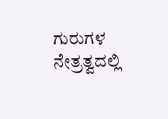ಗುರುಗಳ ನೇತ್ರತ್ವದಲ್ಲಿ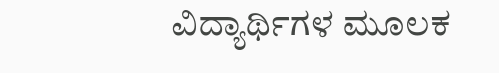ವಿದ್ಯಾರ್ಥಿಗಳ ಮೂಲಕ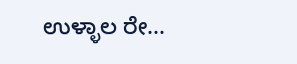ಉಳ್ಳಾಲ ರೇ...